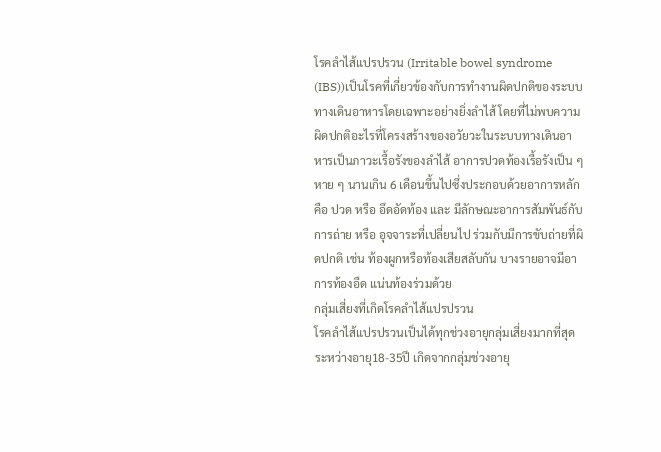โรคลำไส้แปรปรวน (Irritable bowel syndrome (IBS))เป็นโรคที่เกี่ยวข้องกับการทำงานผิดปกติของระบบทางเดินอาหารโดยเฉพาะอย่างยิ่งลำไส้ โดยที่ไม่พบความผิดปกติอะไรที่โครงสร้างของอวัยวะในระบบทางเดินอาหารเป็นภาวะเรื้อรังของลำไส้ อาการปวดท้องเรื้อรังเป็น ๆ หาย ๆ นานเกิน 6 เดือนขึ้นไปซึ่งประกอบด้วยอาการหลัก คือ ปวด หรือ อึดอัดท้อง และ มีลักษณะอาการสัมพันธ์กับการถ่าย หรือ อุจจาระที่เปลี่ยนไป ร่วมกับมีการขับถ่ายที่ผิดปกติ เช่น ท้องผูกหรือท้องเสียสลับกัน บางรายอาจมีอาการท้องอืด แน่นท้องร่วมด้วย
กลุ่มเสี่ยงที่เกิดโรคลำไส้แปรปรวน
โรคลำไส้แปรปรวนเป็นได้ทุกช่วงอายุกลุ่มเสี่ยงมากที่สุดระหว่างอายุ18-35ปี เกิดจากกลุ่มช่วงอายุ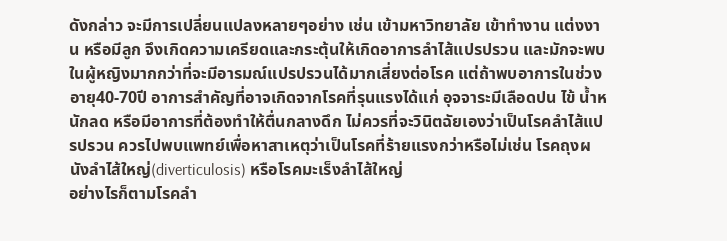ดังกล่าว จะมีการเปลี่ยนแปลงหลายๆอย่าง เช่น เข้ามหาวิทยาลัย เข้าทำงาน แต่งงาน หรือมีลูก จึงเกิดความเครียดและกระตุ้นให้เกิดอาการลำไส้แปรปรวน และมักจะพบในผู้หญิงมากกว่าที่จะมีอารมณ์แปรปรวนได้มากเสี่ยงต่อโรค แต่ถ้าพบอาการในช่วงอายุ40-70ปี อาการสำคัญที่อาจเกิดจากโรคที่รุนแรงได้แก่ อุจจาระมีเลือดปน ไข้ น้ำหนักลด หรือมีอาการที่ต้องทำให้ตื่นกลางดึก ไม่ควรที่จะวินิตฉัยเองว่าเป็นโรคลำไส้แปรปรวน ควรไปพบแพทย์เพื่อหาสาเหตุว่าเป็นโรคที่ร้ายแรงกว่าหรือไม่เช่น โรคถุงผนังลำไส้ใหญ่(diverticulosis) หรือโรคมะเร็งลำไส้ใหญ่
อย่างไรก็ตามโรคลำ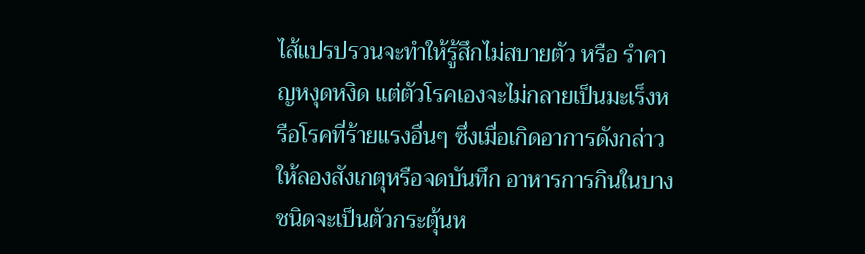ไส้แปรปรวนจะทำให้รู้สึกไม่สบายตัว หรือ รำคาญหงุดหงิด แต่ตัวโรคเองจะไม่กลายเป็นมะเร็งหรือโรคที่ร้ายแรงอื่นๆ ซึ่งเมื่อเกิดอาการดังกล่าวให้ลองสังเกตุหรือจดบันทึก อาหารการกินในบางชนิดจะเป็นตัวกระตุ้นห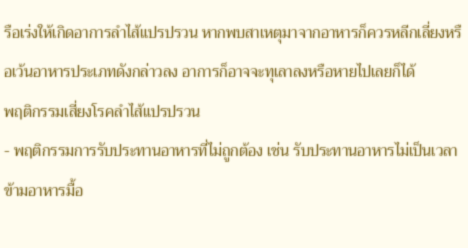รือเร่งให้เกิดอาการลำไส้แปรปรวน หากพบสาเหตุมาจากอาหารก็ควรหลีกเลี่ยงหรือเว้นอาหารประเภทดังกล่าวลง อาการก็อาจจะทุเลาลงหรือหายไปเลยก็ได้
พฤติกรรมเสี่ยงโรคลำไส้แปรปรวน
- พฤติกรรมการรับประทานอาหารที่ไม่ถูกต้อง เช่น รับประทานอาหารไม่เป็นเวลา ข้ามอาหารมื้อ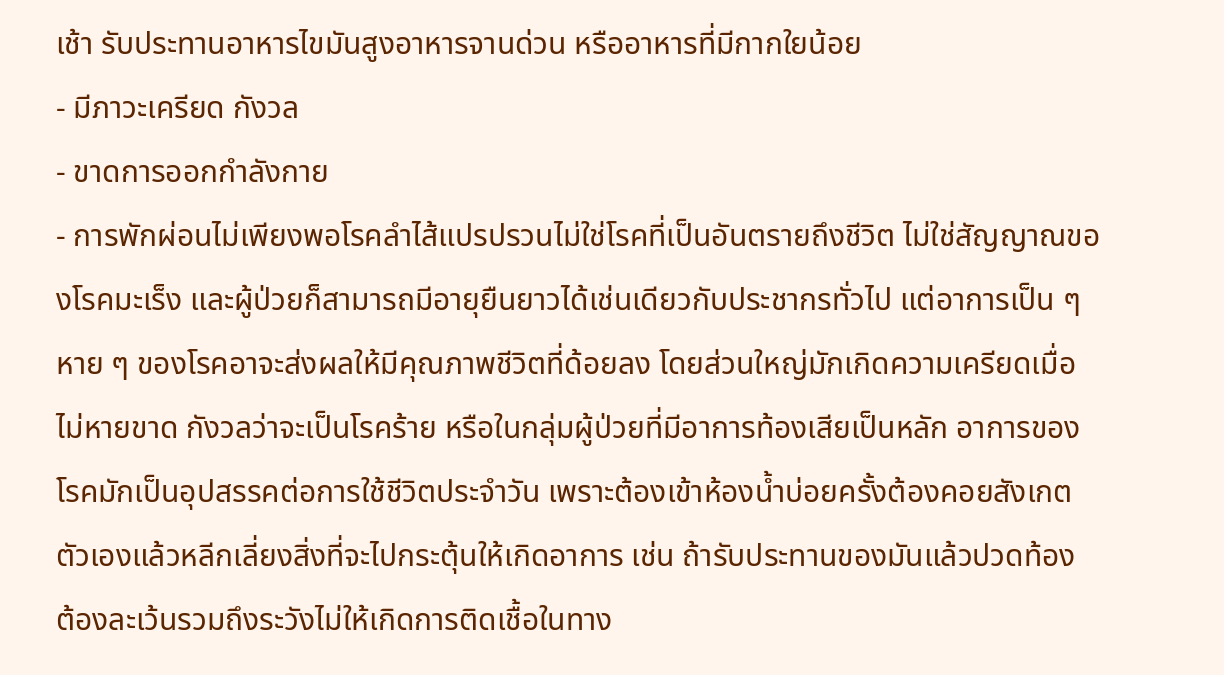เช้า รับประทานอาหารไขมันสูงอาหารจานด่วน หรืออาหารที่มีกากใยน้อย
- มีภาวะเครียด กังวล
- ขาดการออกกำลังกาย
- การพักผ่อนไม่เพียงพอโรคลำไส้แปรปรวนไม่ใช่โรคที่เป็นอันตรายถึงชีวิต ไม่ใช่สัญญาณของโรคมะเร็ง และผู้ป่วยก็สามารถมีอายุยืนยาวได้เช่นเดียวกับประชากรทั่วไป แต่อาการเป็น ๆ หาย ๆ ของโรคอาจะส่งผลให้มีคุณภาพชีวิตที่ด้อยลง โดยส่วนใหญ่มักเกิดความเครียดเมื่อไม่หายขาด กังวลว่าจะเป็นโรคร้าย หรือในกลุ่มผู้ป่วยที่มีอาการท้องเสียเป็นหลัก อาการของโรคมักเป็นอุปสรรคต่อการใช้ชีวิตประจำวัน เพราะต้องเข้าห้องน้ำบ่อยครั้งต้องคอยสังเกตตัวเองแล้วหลีกเลี่ยงสิ่งที่จะไปกระตุ้นให้เกิดอาการ เช่น ถ้ารับประทานของมันแล้วปวดท้อง ต้องละเว้นรวมถึงระวังไม่ให้เกิดการติดเชื้อในทาง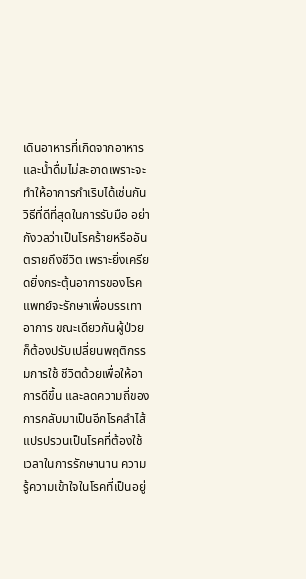เดินอาหารที่เกิดจากอาหารและน้ำดื่มไม่สะอาดเพราะจะทำให้อาการกำเริบได้เช่นกันวิธีที่ดีที่สุดในการรับมือ อย่ากังวลว่าเป็นโรคร้ายหรืออันตรายถึงชีวิต เพราะยิ่งเครียดยิ่งกระตุ้นอาการของโรค แพทย์จะรักษาเพื่อบรรเทาอาการ ขณะเดียวกันผู้ป่วยก็ต้องปรับเปลี่ยนพฤติกรรมการใช้ ชีวิตด้วยเพื่อให้อาการดีขึ้น และลดความถี่ของการกลับมาเป็นอีกโรคลำไส้แปรปรวนเป็นโรคที่ต้องใช้เวลาในการรักษานาน ความรู้ความเข้าใจในโรคที่เป็นอยู่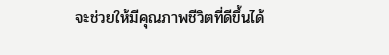จะช่วยให้มีคุณภาพชีวิตที่ดีขึ้นได้